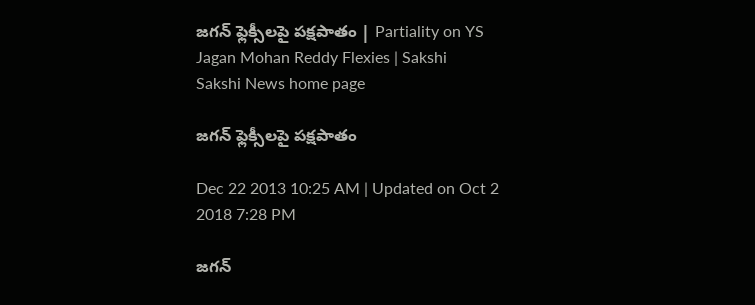జగన్ ఫ్లెక్సీలపై పక్షపాతం | Partiality on YS Jagan Mohan Reddy Flexies | Sakshi
Sakshi News home page

జగన్ ఫ్లెక్సీలపై పక్షపాతం

Dec 22 2013 10:25 AM | Updated on Oct 2 2018 7:28 PM

జగన్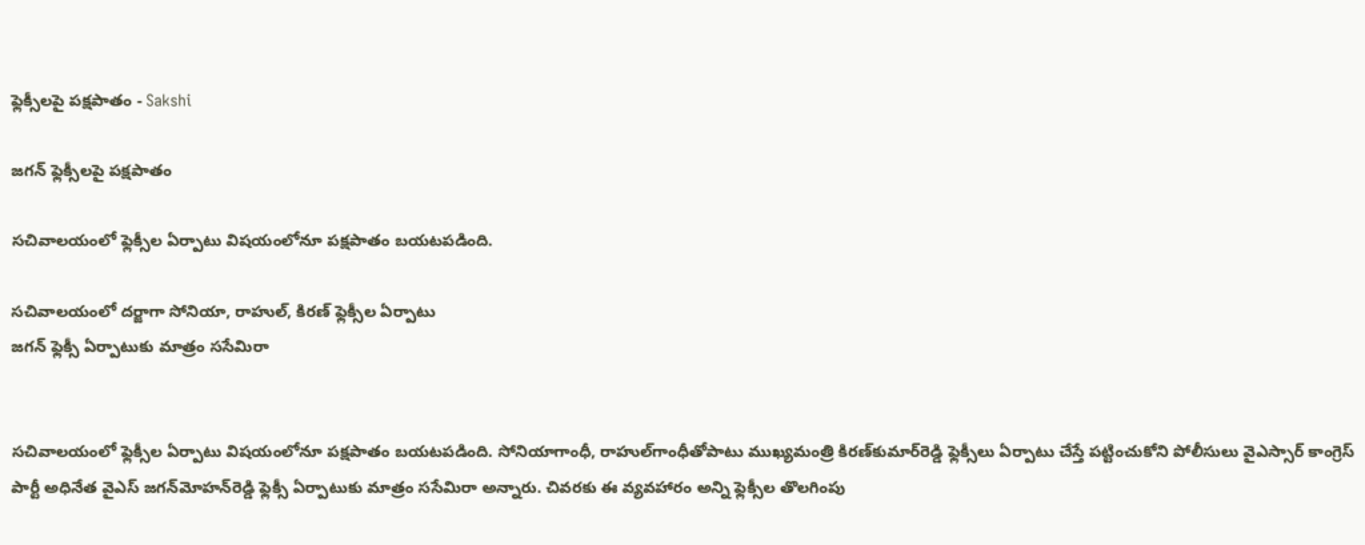ఫ్లెక్సీలపై పక్షపాతం - Sakshi

జగన్ ఫ్లెక్సీలపై పక్షపాతం

సచివాలయంలో ఫ్లెక్సీల ఏర్పాటు విషయంలోనూ పక్షపాతం బయటపడింది.

సచివాలయంలో దర్జాగా సోనియా, రాహుల్, కిరణ్ ఫ్లెక్సీల ఏర్పాటు
జగన్ ఫ్లెక్సీ ఏర్పాటుకు మాత్రం ససేమిరా


సచివాలయంలో ఫ్లెక్సీల ఏర్పాటు విషయంలోనూ పక్షపాతం బయటపడింది. సోనియాగాంధీ, రాహుల్‌గాంధీతోపాటు ముఖ్యమంత్రి కిరణ్‌కుమార్‌రెడ్డి ఫ్లెక్సీలు ఏర్పాటు చేస్తే పట్టించుకోని పోలీసులు వైఎస్సార్ కాంగ్రెస్ పార్టీ అధినేత వైఎస్ జగన్‌మోహన్‌రెడ్డి ఫ్లెక్సీ ఏర్పాటుకు మాత్రం ససేమిరా అన్నారు. చివరకు ఈ వ్యవహారం అన్ని ఫ్లెక్సీల తొలగింపు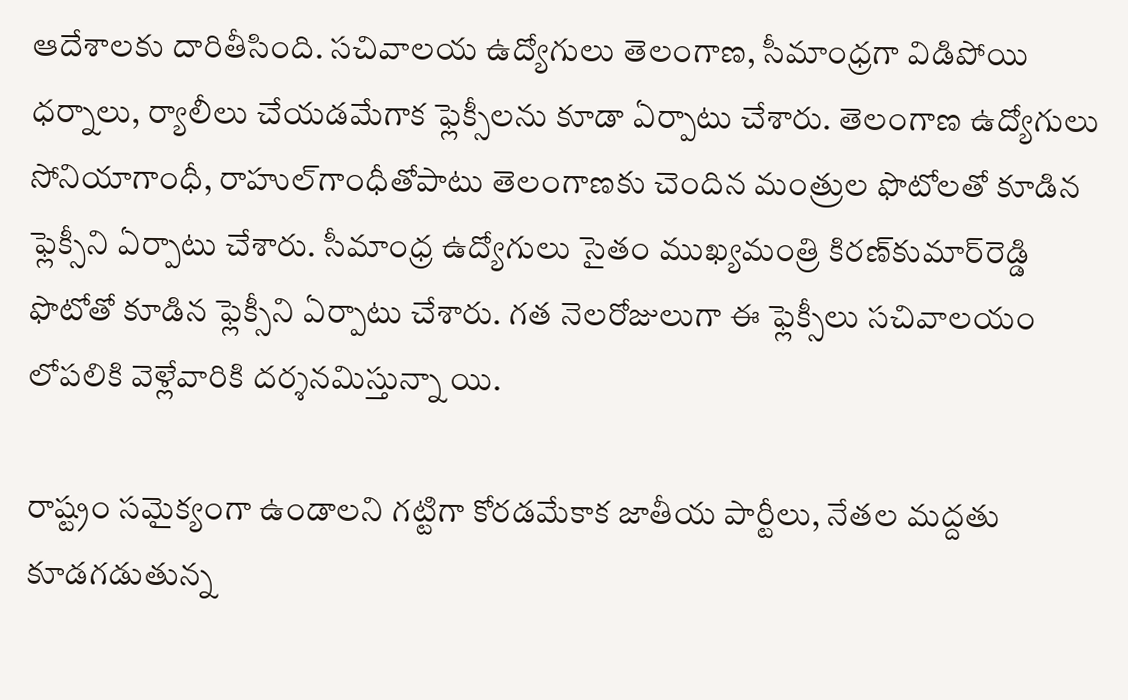ఆదేశాలకు దారితీసింది. సచివాలయ ఉద్యోగులు తెలంగాణ, సీమాంధ్రగా విడిపోయి ధర్నాలు, ర్యాలీలు చేయడమేగాక ఫ్లెక్సీలను కూడా ఏర్పాటు చేశారు. తెలంగాణ ఉద్యోగులు సోనియాగాంధీ, రాహుల్‌గాంధీతోపాటు తెలంగాణకు చెందిన మంత్రుల ఫొటోలతో కూడిన ఫ్లెక్సీని ఏర్పాటు చేశారు. సీమాంధ్ర ఉద్యోగులు సైతం ముఖ్యమంత్రి కిరణ్‌కుమార్‌రెడ్డి ఫొటోతో కూడిన ఫ్లెక్సీని ఏర్పాటు చేశారు. గత నెలరోజులుగా ఈ ఫ్లెక్సీలు సచివాలయం లోపలికి వెళ్లేవారికి దర్శనమిస్తున్నా యి.

రాష్ట్రం సమైక్యంగా ఉండాలని గట్టిగా కోరడమేకాక జాతీయ పార్టీలు, నేతల మద్దతు కూడగడుతున్న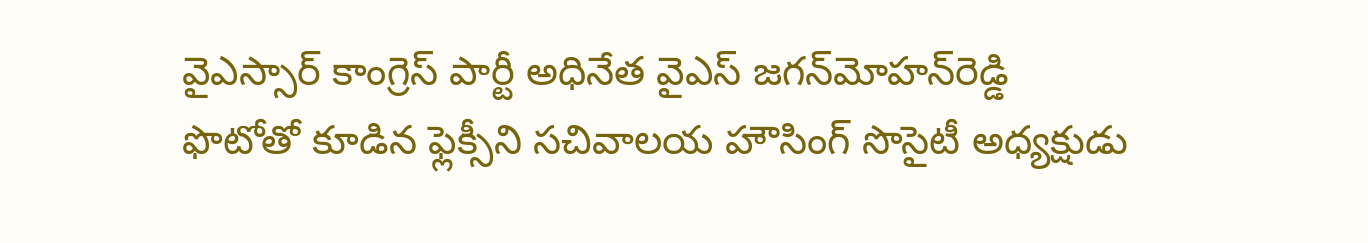వైఎస్సార్ కాంగ్రెస్ పార్టీ అధినేత వైఎస్ జగన్‌మోహన్‌రెడ్డి ఫొటోతో కూడిన ఫ్లెక్సీని సచివాలయ హౌసింగ్ సొసైటీ అధ్యక్షుడు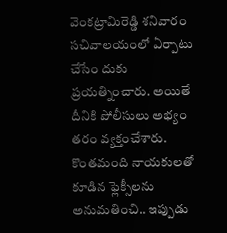వెంకట్రామిరెడ్డి శనివారం సచివాలయంలో ఏర్పాటు చేసేం దుకు ప్రయత్నించారు. అయితే దీనికి పోలీసులు అభ్యం తరం వ్యక్తంచేశారు. కొంతమంది నాయకులతో కూడిన ఫ్లెక్సీలను అనుమతించి.. ఇప్పుడు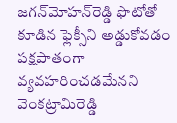జగన్‌మోహన్‌రెడ్డి ఫొటోతో కూడిన ఫ్లెక్సీని అడ్డుకోవడం పక్షపాతంగా వ్యవహరించడమేనని వెంకట్రామిరెడ్డి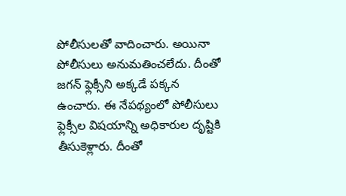పోలీసులతో వాదించారు. అయినా పోలీసులు అనుమతించలేదు. దీంతో జగన్ ఫ్లెక్సీని అక్కడే పక్కన ఉంచారు. ఈ నేపథ్యంలో పోలీసులు ఫ్లెక్సీల విషయాన్ని అధికారుల దృష్టికి తీసుకెళ్లారు. దీంతో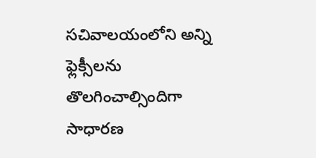సచివాలయంలోని అన్ని ఫ్లెక్సీలను తొలగించాల్సిందిగా సాధారణ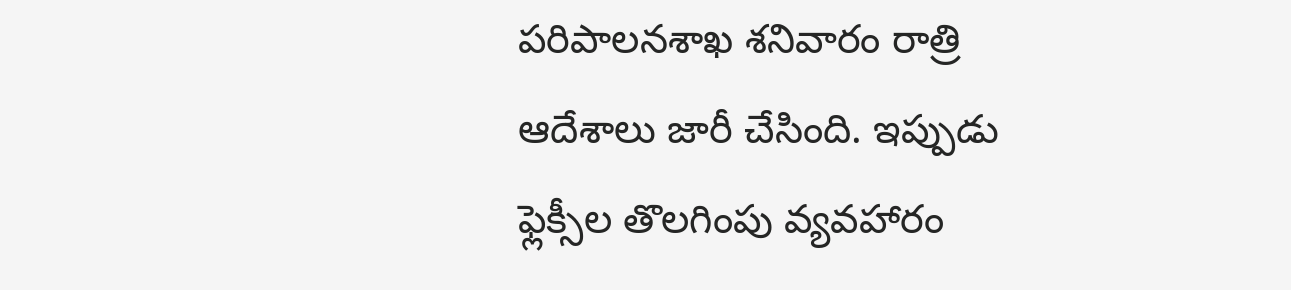పరిపాలనశాఖ శనివారం రాత్రి ఆదేశాలు జారీ చేసింది. ఇప్పుడు ఫ్లెక్సీల తొలగింపు వ్యవహారం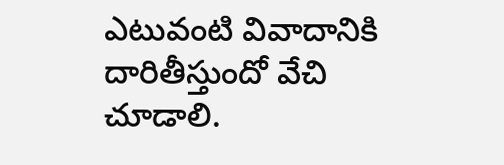ఎటువంటి వివాదానికి దారితీస్తుందో వేచి చూడాలి.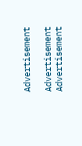Advertisement

Advertisement
Advertisement